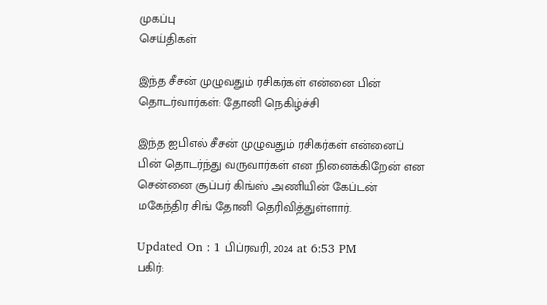முகப்பு
செய்திகள்

இந்த சீசன் முழுவதும் ரசிகர்கள் என்னை பின் தொடர்வார்கள்: தோனி நெகிழ்ச்சி

இந்த ஐபிஎல் சீசன் முழுவதும் ரசிகர்கள் என்னைப் பின் தொடர்ந்து வருவார்கள் என நினைக்கிறேன் என சென்னை சூப்பர் கிங்ஸ் அணியின் கேப்டன் மகேந்திர சிங் தோனி தெரிவித்துள்ளார்.

Updated On : 1 பிப்ரவரி, 2024 at 6:53 PM
பகிர்: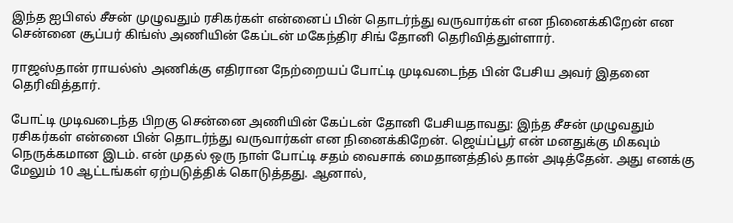இந்த ஐபிஎல் சீசன் முழுவதும் ரசிகர்கள் என்னைப் பின் தொடர்ந்து வருவார்கள் என நினைக்கிறேன் என சென்னை சூப்பர் கிங்ஸ் அணியின் கேப்டன் மகேந்திர சிங் தோனி தெரிவித்துள்ளார்.

ராஜஸ்தான் ராயல்ஸ் அணிக்கு எதிரான நேற்றையப் போட்டி முடிவடைந்த பின் பேசிய அவர் இதனை தெரிவித்தார்.

போட்டி முடிவடைந்த பிறகு சென்னை அணியின் கேப்டன் தோனி பேசியதாவது: இந்த சீசன் முழுவதும் ரசிகர்கள் என்னை பின் தொடர்ந்து வருவார்கள் என நினைக்கிறேன். ஜெய்ப்பூர் என் மனதுக்கு மிகவும் நெருக்கமான இடம். என் முதல் ஒரு நாள் போட்டி சதம் வைசாக் மைதானத்தில் தான் அடித்தேன். அது எனக்கு மேலும் 10 ஆட்டங்கள் ஏற்படுத்திக் கொடுத்தது. ஆனால்,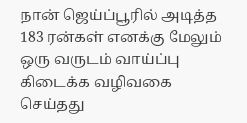நான் ஜெய்ப்பூரில் அடித்த 183 ரன்கள் எனக்கு மேலும் ஒரு வருடம் வாய்ப்பு கிடைக்க வழிவகை செய்தது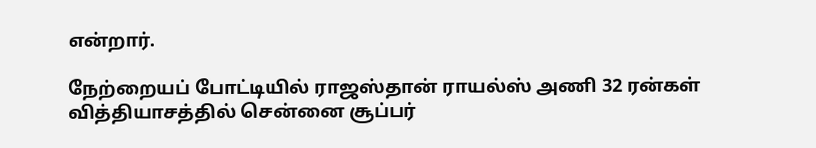என்றார்.

நேற்றையப் போட்டியில் ராஜஸ்தான் ராயல்ஸ் அணி 32 ரன்கள் வித்தியாசத்தில் சென்னை சூப்பர்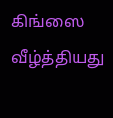கிங்ஸை வீழ்த்தியது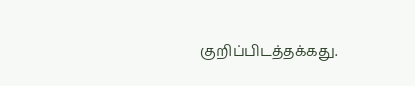குறிப்பிடத்தக்கது.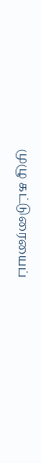முழு கட்டுரையைப்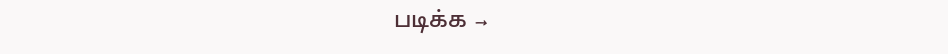படிக்க →